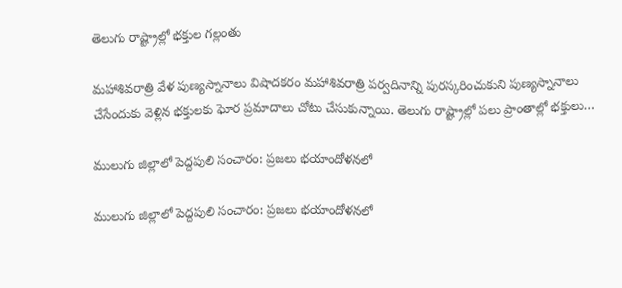తెలుగు రాష్ట్రాల్లో భక్తుల గల్లంతు

మహాశివరాత్రి వేళ పుణ్యస్నానాలు విషాదకరం మహాశివరాత్రి పర్వదినాన్ని పురస్కరించుకుని పుణ్యస్నానాలు చేసేందుకు వెళ్లిన భక్తులకు ఘోర ప్రమాదాలు చోటు చేసుకున్నాయి. తెలుగు రాష్ట్రాల్లో పలు ప్రాంతాల్లో భక్తులు…

ములుగు జిల్లాలో పెద్దపులి సంచారం: ప్రజలు భయాందోళనలో

ములుగు జిల్లాలో పెద్దపులి సంచారం: ప్రజలు భయాందోళనలో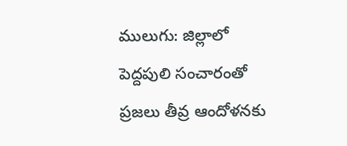ములుగు: జిల్లాలో పెద్దపులి సంచారంతో ప్రజలు తీవ్ర ఆందోళనకు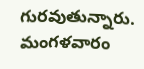గురవుతున్నారు. మంగళవారం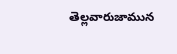తెల్లవారుజామున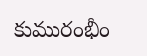కుమురంభీం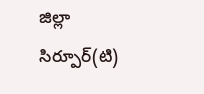జిల్లా సిర్పూర్(టి)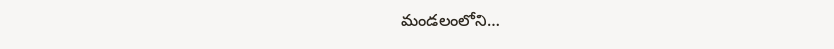మండలంలోని…